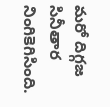మరో దిగ్గజ సినీతార నింగికెగిసింది.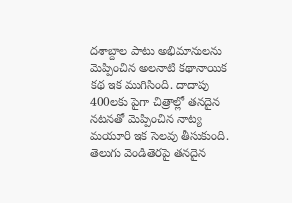దశాబ్దాల పాటు అభిమానులను మెప్పించిన అలనాటి కథానాయిక కథ ఇక ముగిసింది. దాదాపు 400లకు పైగా చిత్రాల్లో తనదైన నటనతో మెప్పించిన నాట్య మయూరి ఇక సెలవు తీసుకుంది. తెలుగు వెండితెరపై తనదైన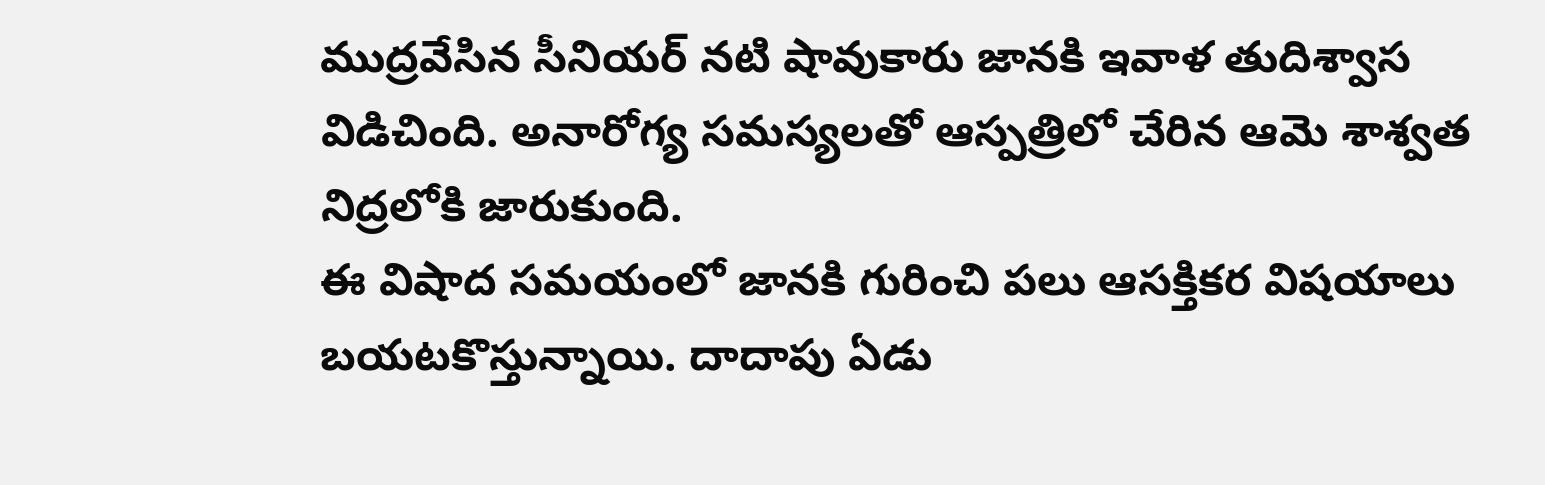ముద్రవేసిన సీనియర్ నటి షావుకారు జానకి ఇవాళ తుదిశ్వాస విడిచింది. అనారోగ్య సమస్యలతో ఆస్పత్రిలో చేరిన ఆమె శాశ్వత నిద్రలోకి జారుకుంది.
ఈ విషాద సమయంలో జానకి గురించి పలు ఆసక్తికర విషయాలు బయటకొస్తున్నాయి. దాదాపు ఏడు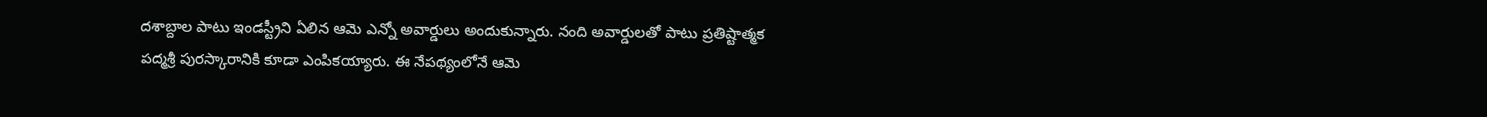దశాబ్దాల పాటు ఇండస్ట్రీని ఏలిన ఆమె ఎన్నో అవార్డులు అందుకున్నారు. నంది అవార్డులతో పాటు ప్రతిష్టాత్మక పద్మశ్రీ పురస్కారానికి కూడా ఎంపికయ్యారు. ఈ నేపథ్యంలోనే ఆమె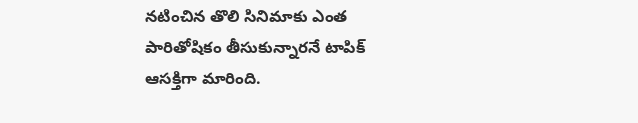నటించిన తొలి సినిమాకు ఎంత పారితోషికం తీసుకున్నారనే టాపిక్ ఆసక్తిగా మారింది.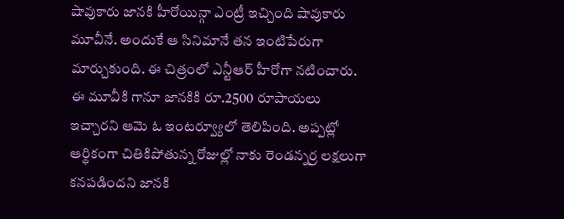షావుకారు జానకి హీరోయిన్గా ఎంట్రీ ఇచ్చింది షావుకారు మూవీనే. అందుకే ఆ సినిమానే తన ఇంటిపేరుగా మార్చుకుంది. ఈ చిత్రంలో ఎన్టీఆర్ హీరోగా నటించారు. ఈ మూవీకి గానూ జానకికి రూ.2500 రూపాయలు ఇచ్చారని ఆమె ఓ ఇంటర్వ్యూలో తెలిపింది. అప్పట్లో ఆర్థికంగా చితికిపోతున్న రోజుల్లో నాకు రెండన్నర్ర లక్షలుగా కనపడిందని జానకి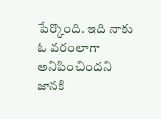పేర్కొంది. ఇది నాకు ఓ వరంలాగా అనిపించిందని జానకి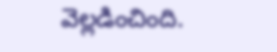వెల్లడించింది.